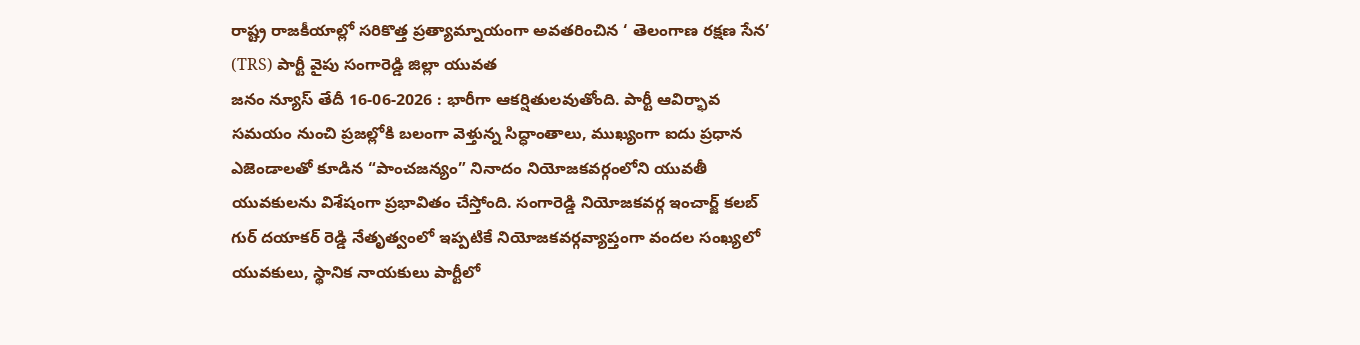రాష్ట్ర రాజకీయాల్లో సరికొత్త ప్రత్యామ్నాయంగా అవతరించిన ‘ తెలంగాణ రక్షణ సేన’ (TRS) పార్టీ వైపు సంగారెడ్డి జిల్లా యువత
జనం న్యూస్ తేదీ 16-06-2026 : భారీగా ఆకర్షితులవుతోంది. పార్టీ ఆవిర్భావ సమయం నుంచి ప్రజల్లోకి బలంగా వెళ్తున్న సిద్ధాంతాలు, ముఖ్యంగా ఐదు ప్రధాన ఎజెండాలతో కూడిన “పాంచజన్యం” నినాదం నియోజకవర్గంలోని యువతీ యువకులను విశేషంగా ప్రభావితం చేస్తోంది. సంగారెడ్డి నియోజకవర్గ ఇంచార్జ్ కలబ్ గుర్ దయాకర్ రెడ్డి నేతృత్వంలో ఇప్పటికే నియోజకవర్గవ్యాప్తంగా వందల సంఖ్యలో యువకులు, స్థానిక నాయకులు పార్టీలో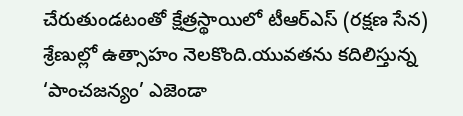చేరుతుండటంతో క్షేత్రస్థాయిలో టీఆర్ఎస్ (రక్షణ సేన) శ్రేణుల్లో ఉత్సాహం నెలకొంది.యువతను కదిలిస్తున్న ‘పాంచజన్యం’ ఎజెండా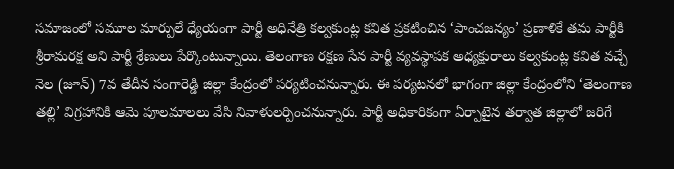సమాజంలో సమూల మార్పులే ధ్యేయంగా పార్టీ అధినేత్రి కల్వకుంట్ల కవిత ప్రకటించిన ‘పాంచజన్యం’ ప్రణాళికే తమ పార్టీకి శ్రీరామరక్ష అని పార్టీ శ్రేణులు పేర్కొంటున్నాయి. తెలంగాణ రక్షణ సేన పార్టీ వ్యవస్థాపక అధ్యక్షురాలు కల్వకుంట్ల కవిత వచ్చే నెల (జూన్) 7వ తేదీన సంగారెడ్డి జిల్లా కేంద్రంలో పర్యటించనున్నారు. ఈ పర్యటనలో భాగంగా జిల్లా కేంద్రంలోని ‘తెలంగాణ తల్లి’ విగ్రహానికి ఆమె పూలమాలలు వేసి నివాళులర్పించనున్నారు. పార్టీ అధికారికంగా ఏర్పాటైన తర్వాత జిల్లాలో జరిగే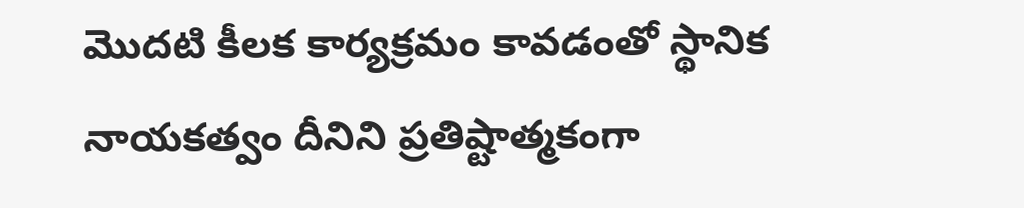మొదటి కీలక కార్యక్రమం కావడంతో స్థానిక నాయకత్వం దీనిని ప్రతిష్టాత్మకంగా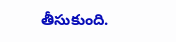తీసుకుంది.